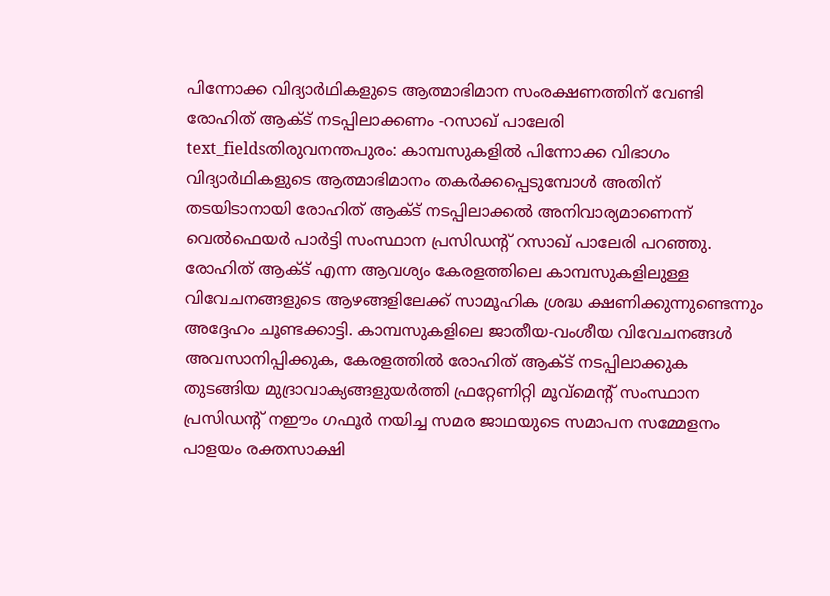പിന്നോക്ക വിദ്യാർഥികളുടെ ആത്മാഭിമാന സംരക്ഷണത്തിന് വേണ്ടി രോഹിത് ആക്ട് നടപ്പിലാക്കണം -റസാഖ് പാലേരി
text_fieldsതിരുവനന്തപുരം: കാമ്പസുകളിൽ പിന്നോക്ക വിഭാഗം വിദ്യാർഥികളുടെ ആത്മാഭിമാനം തകർക്കപ്പെടുമ്പോൾ അതിന് തടയിടാനായി രോഹിത് ആക്ട് നടപ്പിലാക്കൽ അനിവാര്യമാണെന്ന് വെൽഫെയർ പാർട്ടി സംസ്ഥാന പ്രസിഡന്റ് റസാഖ് പാലേരി പറഞ്ഞു. രോഹിത് ആക്ട് എന്ന ആവശ്യം കേരളത്തിലെ കാമ്പസുകളിലുള്ള വിവേചനങ്ങളുടെ ആഴങ്ങളിലേക്ക് സാമൂഹിക ശ്രദ്ധ ക്ഷണിക്കുന്നുണ്ടെന്നും അദ്ദേഹം ചൂണ്ടക്കാട്ടി. കാമ്പസുകളിലെ ജാതീയ-വംശീയ വിവേചനങ്ങൾ അവസാനിപ്പിക്കുക, കേരളത്തിൽ രോഹിത് ആക്ട് നടപ്പിലാക്കുക തുടങ്ങിയ മുദ്രാവാക്യങ്ങളുയർത്തി ഫ്രറ്റേണിറ്റി മൂവ്മെന്റ് സംസ്ഥാന പ്രസിഡന്റ് നഈം ഗഫൂർ നയിച്ച സമര ജാഥയുടെ സമാപന സമ്മേളനം പാളയം രക്തസാക്ഷി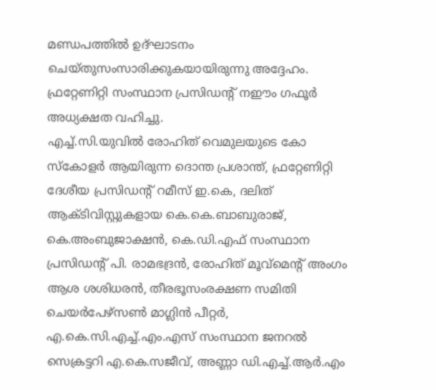മണ്ഡപത്തിൽ ഉദ്ഘാടനം ചെയ്തുസംസാരിക്കുകയായിരുന്നു അദ്ദേഹം. ഫ്രറ്റേണിറ്റി സംസ്ഥാന പ്രസിഡന്റ് നഈം ഗഫൂർ അധ്യക്ഷത വഹിച്ചു.
എച്ച്.സി.യുവിൽ രോഹിത് വെമുലയുടെ കോ സ്കോളർ ആയിരുന്ന ദൊന്ത പ്രശാന്ത്, ഫ്രറ്റേണിറ്റി ദേശീയ പ്രസിഡന്റ് റമീസ് ഇ.കെ, ദലിത് ആക്ടിവിസ്റ്റുകളായ കെ.കെ.ബാബുരാജ്, കെ.അംബുജാക്ഷൻ, കെ.ഡി.എഫ് സംസ്ഥാന പ്രസിഡന്റ് പി. രാമഭദ്രൻ, രോഹിത് മൂവ്മെന്റ് അംഗം ആശ ശശിധരൻ, തീരഭൂസംരക്ഷണ സമിതി ചെയർപേഴ്സൺ മാഗ്ലിൻ പീറ്റർ, എ.കെ.സി.എച്ച്.എം.എസ് സംസ്ഥാന ജനറൽ സെക്രട്ടറി എ.കെ.സജീവ്, അണ്ണാ ഡി.എച്ച്.ആർ.എം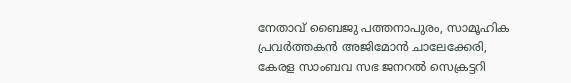നേതാവ് ബൈജു പത്തനാപുരം, സാമൂഹിക പ്രവർത്തകൻ അജിമോൻ ചാലേക്കേരി, കേരള സാംബവ സഭ ജനറൽ സെക്രട്ടറി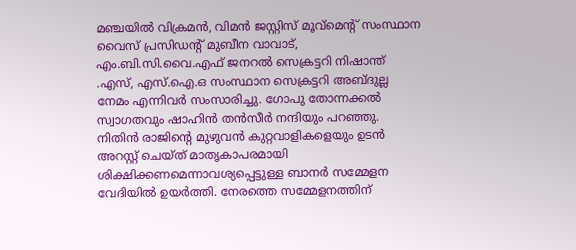മഞ്ചയിൽ വിക്രമൻ, വിമൻ ജസ്റ്റിസ് മൂവ്മെന്റ് സംസ്ഥാന വൈസ് പ്രസിഡന്റ് മുബീന വാവാട്, എം.ബി.സി.വൈ.എഫ് ജനറൽ സെക്രട്ടറി നിഷാന്ത് .എസ്, എസ്.ഐ.ഒ സംസ്ഥാന സെക്രട്ടറി അബ്ദുല്ല നേമം എന്നിവർ സംസാരിച്ചു. ഗോപു തോന്നക്കൽ സ്വാഗതവും ഷാഹിൻ തൻസീർ നന്ദിയും പറഞ്ഞു. നിതിൻ രാജിന്റെ മുഴുവൻ കുറ്റവാളികളെയും ഉടൻ അറസ്റ്റ് ചെയ്ത് മാതൃകാപരമായി ശിക്ഷിക്കണമെന്നാവശ്യപ്പെട്ടുള്ള ബാനർ സമ്മേളന വേദിയിൽ ഉയർത്തി. നേരത്തെ സമ്മേളനത്തിന്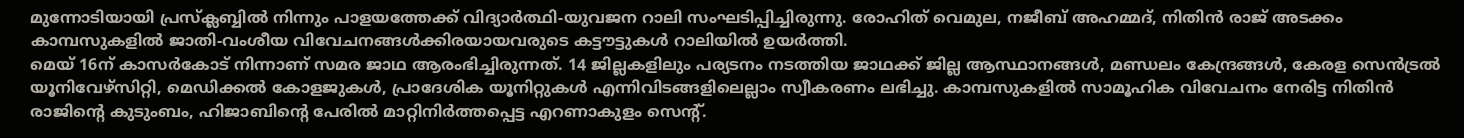മുന്നോടിയായി പ്രസ്ക്ലബ്ബിൽ നിന്നും പാളയത്തേക്ക് വിദ്യാർത്ഥി-യുവജന റാലി സംഘടിപ്പിച്ചിരുന്നു. രോഹിത് വെമുല, നജീബ് അഹമ്മദ്, നിതിൻ രാജ് അടക്കം കാമ്പസുകളിൽ ജാതി-വംശീയ വിവേചനങ്ങൾക്കിരയായവരുടെ കട്ടൗട്ടുകൾ റാലിയിൽ ഉയർത്തി.
മെയ് 16ന് കാസർകോട് നിന്നാണ് സമര ജാഥ ആരംഭിച്ചിരുന്നത്. 14 ജില്ലകളിലും പര്യടനം നടത്തിയ ജാഥക്ക് ജില്ല ആസ്ഥാനങ്ങൾ, മണ്ഡലം കേന്ദ്രങ്ങൾ, കേരള സെൻട്രൽ യൂനിവേഴ്സിറ്റി, മെഡിക്കൽ കോളജുകൾ, പ്രാദേശിക യൂനിറ്റുകൾ എന്നിവിടങ്ങളിലെല്ലാം സ്വീകരണം ലഭിച്ചു. കാമ്പസുകളിൽ സാമൂഹിക വിവേചനം നേരിട്ട നിതിൻ രാജിന്റെ കുടുംബം, ഹിജാബിന്റെ പേരിൽ മാറ്റിനിർത്തപ്പെട്ട എറണാകുളം സെന്റ്.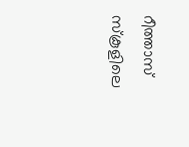റീത്താസ് സ്കൂളിലെ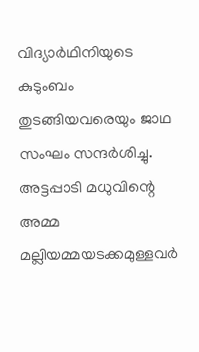വിദ്യാർഥിനിയുടെ കുടുംബം തുടങ്ങിയവരെയും ജാഥ സംഘം സന്ദർശിച്ചു. അട്ടപ്പാടി മധുവിന്റെ അമ്മ മല്ലിയമ്മയടക്കമുള്ളവർ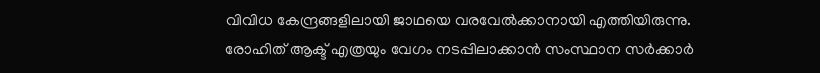വിവിധ കേന്ദ്രങ്ങളിലായി ജാഥയെ വരവേൽക്കാനായി എത്തിയിരുന്നു. രോഹിത് ആക്ട് എത്രയും വേഗം നടപ്പിലാക്കാൻ സംസ്ഥാന സർക്കാർ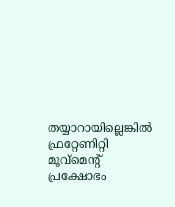തയ്യാറായില്ലെങ്കിൽ ഫ്രറ്റേണിറ്റി മൂവ്മെന്റ് പ്രക്ഷോഭം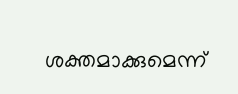ശക്തമാക്കുമെന്ന്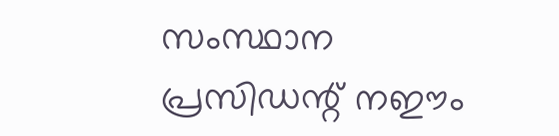സംസ്ഥാന പ്രസിഡന്റ് നഈം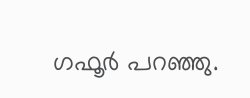ഗഫൂർ പറഞ്ഞു.